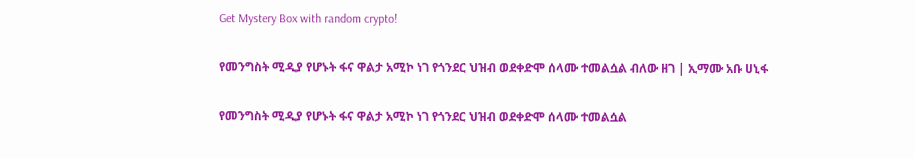Get Mystery Box with random crypto!

የመንግስት ሚዲያ የሆኑት ፋና ዋልታ አሚኮ ነገ የጎንደር ህዝብ ወደቀድሞ ሰላሙ ተመልሷል ብለው ዘገ | ኢማሙ አቡ ሀኒፋ

የመንግስት ሚዲያ የሆኑት ፋና ዋልታ አሚኮ ነገ የጎንደር ህዝብ ወደቀድሞ ሰላሙ ተመልሷል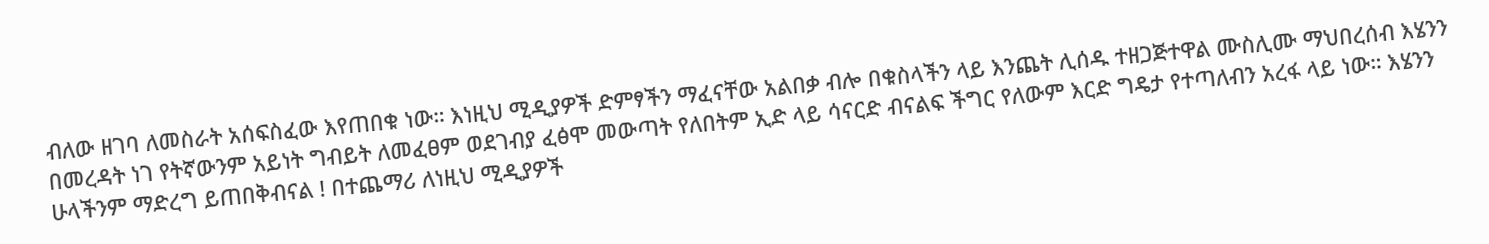ብለው ዘገባ ለመስራት አሰፍስፈው እየጠበቁ ነው። እነዚህ ሚዲያዎች ድምፃችን ማፈናቸው አልበቃ ብሎ በቁስላችን ላይ እንጨት ሊሰዱ ተዘጋጅተዋል ሙስሊሙ ማህበረሰብ እሄንን በመረዳት ነገ የትኛውንም አይነት ግብይት ለመፈፀም ወደገብያ ፈፅሞ መውጣት የለበትም ኢድ ላይ ሳናርድ ብናልፍ ችግር የለውም እርድ ግዴታ የተጣለብን አረፋ ላይ ነው። እሄንን ሁላችንም ማድረግ ይጠበቅብናል ! በተጨማሪ ለነዚህ ሚዲያዎች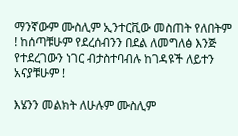ማንኛውም ሙስሊም ኢንተርቪው መስጠት የለበትም ! ከሰጣቹሁም የደረሰብንን በደል ለመግለፅ እንጅ የተደረገውን ነገር ብታስተባብሉ ከገዳዩች ለይተን አናያቹሁም !

እሄንን መልክት ለሁሉም ሙስሊም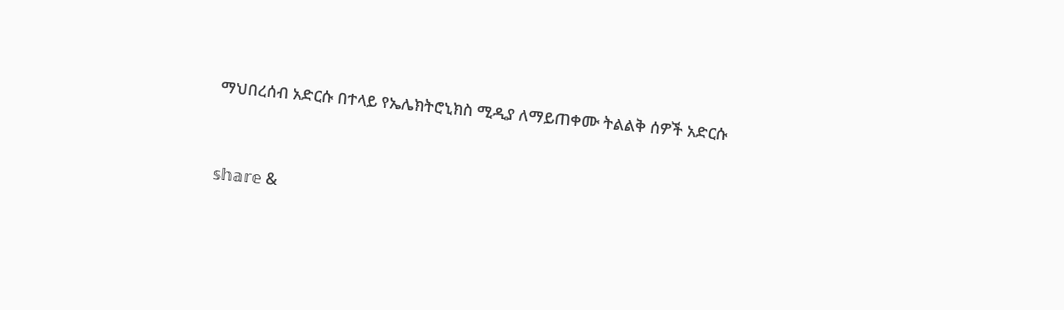ማህበረሰብ አድርሱ በተላይ የኤሌክትሮኒክስ ሚዲያ ለማይጠቀሙ ትልልቅ ሰዎች አድርሱ




𝕤𝕙𝕒𝕣𝕖 &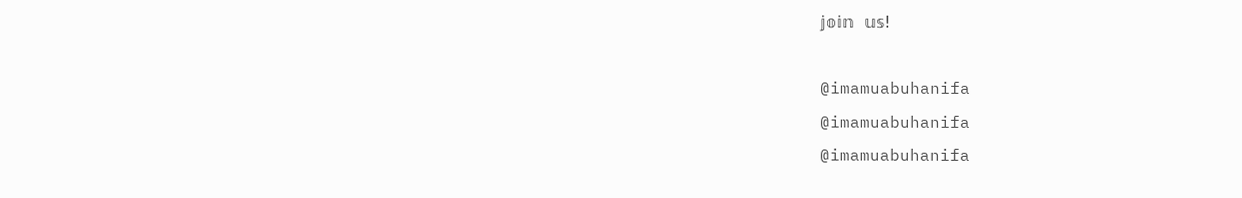𝕛𝕠𝕚𝕟 𝕦𝕤!

@imamuabuhanifa
@imamuabuhanifa
@imamuabuhanifa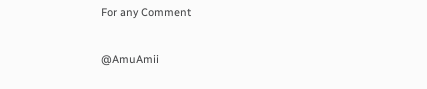For any Comment

@AmuAmii